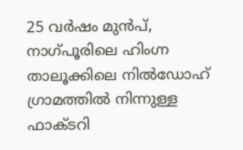25 വർഷം മുൻപ്, നാഗ്പൂരിലെ ഹിംഗ്ന താലൂക്കിലെ നിൽഡോഹ് ഗ്രാമത്തിൽ നിന്നുള്ള ഫാക്ടറി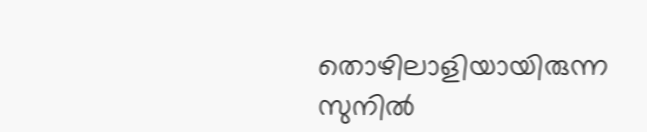തൊഴിലാളിയായിരുന്ന സുനിൽ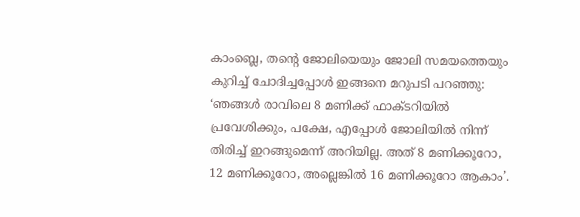കാംബ്ലെ, തന്റെ ജോലിയെയും ജോലി സമയത്തെയും കുറിച്ച് ചോദിച്ചപ്പോൾ ഇങ്ങനെ മറുപടി പറഞ്ഞു: ‘ഞങ്ങൾ രാവിലെ 8 മണിക്ക് ഫാക്ടറിയിൽ പ്രവേശിക്കും, പക്ഷേ, എപ്പോൾ ജോലിയിൽ നിന്ന് തിരിച്ച് ഇറങ്ങുമെന്ന് അറിയില്ല. അത് 8 മണിക്കൂറോ, 12 മണിക്കൂറോ, അല്ലെങ്കിൽ 16 മണിക്കൂറോ ആകാം’.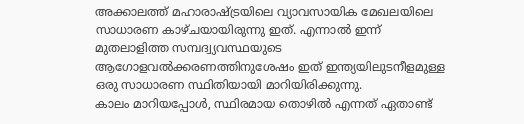അക്കാലത്ത് മഹാരാഷ്ട്രയിലെ വ്യാവസായിക മേഖലയിലെ സാധാരണ കാഴ്ചയായിരുന്നു ഇത്. എന്നാൽ ഇന്ന് മുതലാളിത്ത സമ്പദ്വ്യവസ്ഥയുടെ ആഗോളവൽക്കരണത്തിനുശേഷം ഇത് ഇന്ത്യയിലുടനീളമുള്ള ഒരു സാധാരണ സ്ഥിതിയായി മാറിയിരിക്കുന്നു.
കാലം മാറിയപ്പോൾ, സ്ഥിരമായ തൊഴിൽ എന്നത് ഏതാണ്ട്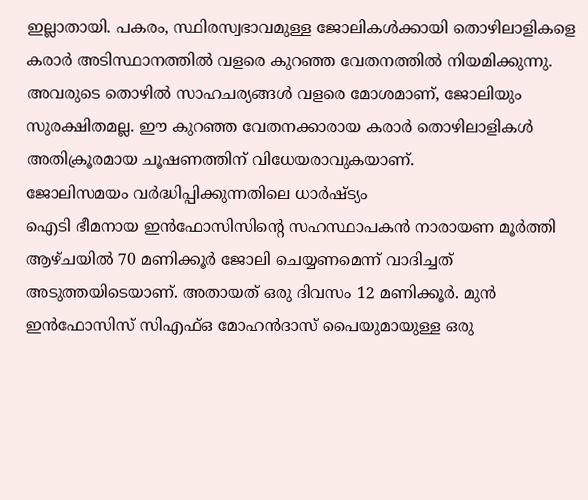ഇല്ലാതായി. പകരം, സ്ഥിരസ്വഭാവമുള്ള ജോലികൾക്കായി തൊഴിലാളികളെ കരാർ അടിസ്ഥാനത്തിൽ വളരെ കുറഞ്ഞ വേതനത്തിൽ നിയമിക്കുന്നു. അവരുടെ തൊഴിൽ സാഹചര്യങ്ങൾ വളരെ മോശമാണ്, ജോലിയും സുരക്ഷിതമല്ല. ഈ കുറഞ്ഞ വേതനക്കാരായ കരാർ തൊഴിലാളികൾ അതിക്രൂരമായ ചൂഷണത്തിന് വിധേയരാവുകയാണ്.
ജോലിസമയം വർദ്ധിപ്പിക്കുന്നതിലെ ധാർഷ്ട്യം
ഐടി ഭീമനായ ഇൻഫോസിസിന്റെ സഹസ്ഥാപകൻ നാരായണ മൂർത്തി ആഴ്ചയിൽ 70 മണിക്കൂർ ജോലി ചെയ്യണമെന്ന് വാദിച്ചത് അടുത്തയിടെയാണ്. അതായത് ഒരു ദിവസം 12 മണിക്കൂർ. മുൻ ഇൻഫോസിസ് സിഎഫ്ഒ മോഹൻദാസ് പൈയുമായുള്ള ഒരു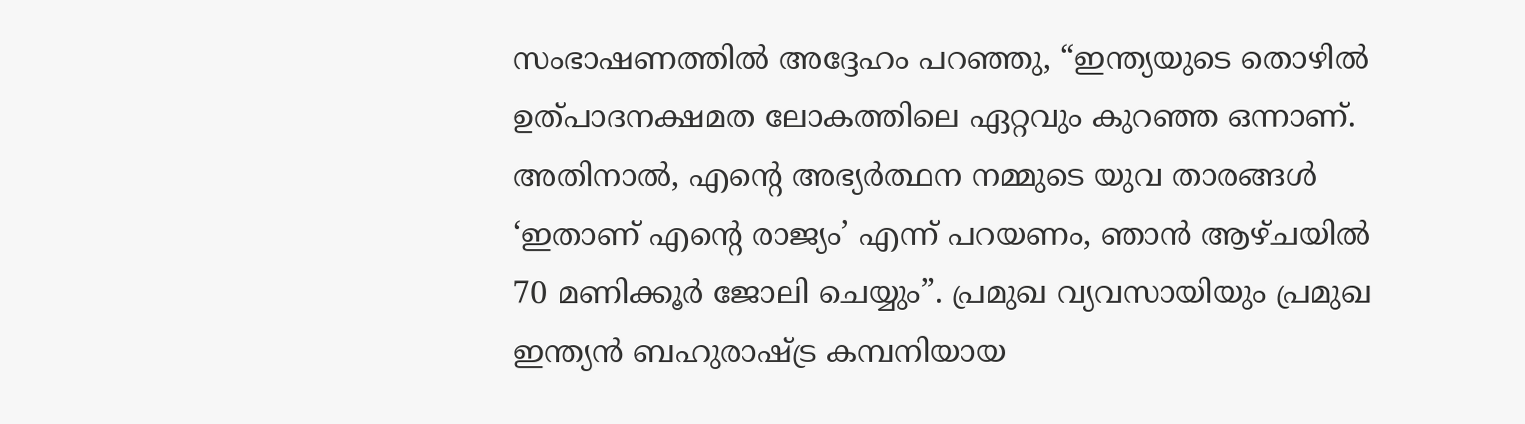സംഭാഷണത്തിൽ അദ്ദേഹം പറഞ്ഞു, “ഇന്ത്യയുടെ തൊഴിൽ ഉത്പാദനക്ഷമത ലോകത്തിലെ ഏറ്റവും കുറഞ്ഞ ഒന്നാണ്. അതിനാൽ, എന്റെ അഭ്യർത്ഥന നമ്മുടെ യുവ താരങ്ങൾ ‘ഇതാണ് എന്റെ രാജ്യം’ എന്ന് പറയണം, ഞാൻ ആഴ്ചയിൽ 70 മണിക്കൂർ ജോലി ചെയ്യും”. പ്രമുഖ വ്യവസായിയും പ്രമുഖ ഇന്ത്യൻ ബഹുരാഷ്ട്ര കമ്പനിയായ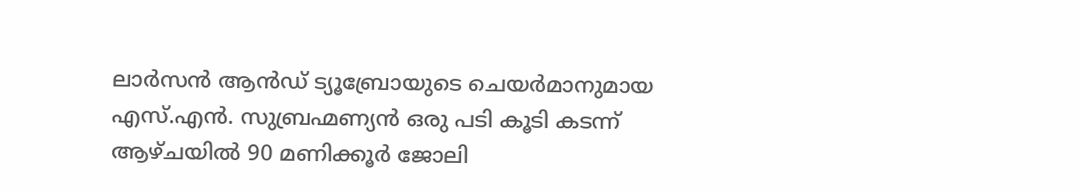ലാർസൻ ആൻഡ് ട്യൂബ്രോയുടെ ചെയർമാനുമായ എസ്.എൻ. സുബ്രഹ്മണ്യൻ ഒരു പടി കൂടി കടന്ന് ആഴ്ചയിൽ 90 മണിക്കൂർ ജോലി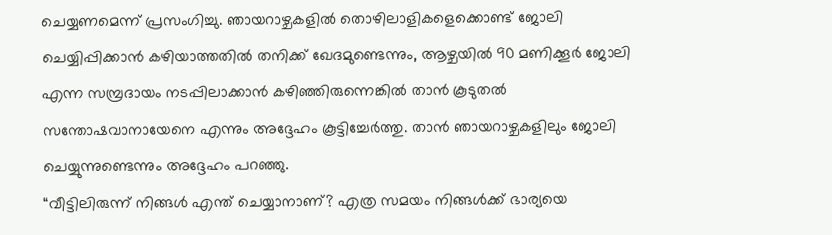ചെയ്യണമെന്ന് പ്രസംഗിച്ചു. ഞായറാഴ്ചകളിൽ തൊഴിലാളികളെക്കൊണ്ട് ജോലി ചെയ്യിപ്പിക്കാൻ കഴിയാത്തതിൽ തനിക്ക് ഖേദമുണ്ടെന്നും, ആഴ്ചയിൽ 90 മണിക്കൂർ ജോലി എന്ന സമ്പ്രദായം നടപ്പിലാക്കാൻ കഴിഞ്ഞിരുന്നെങ്കിൽ താൻ കൂടുതൽ സന്തോഷവാനായേനെ എന്നും അദ്ദേഹം കൂട്ടിച്ചേർത്തു. താൻ ഞായറാഴ്ചകളിലും ജോലി ചെയ്യുന്നുണ്ടെന്നും അദ്ദേഹം പറഞ്ഞു.
“വീട്ടിലിരുന്ന് നിങ്ങൾ എന്ത് ചെയ്യാനാണ്? എത്ര സമയം നിങ്ങൾക്ക് ഭാര്യയെ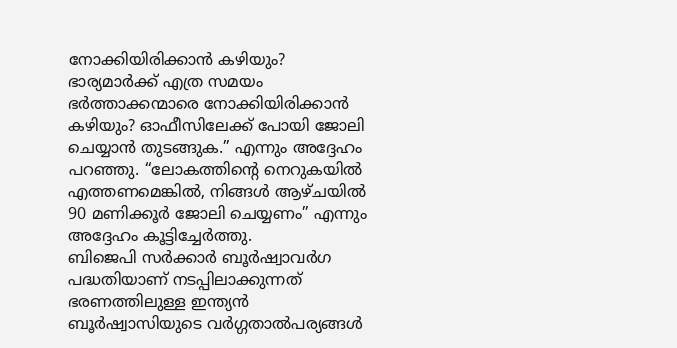നോക്കിയിരിക്കാൻ കഴിയും? ഭാര്യമാർക്ക് എത്ര സമയം ഭർത്താക്കന്മാരെ നോക്കിയിരിക്കാൻ കഴിയും? ഓഫീസിലേക്ക് പോയി ജോലി ചെയ്യാൻ തുടങ്ങുക.” എന്നും അദ്ദേഹം പറഞ്ഞു. “ലോകത്തിന്റെ നെറുകയിൽ എത്തണമെങ്കിൽ, നിങ്ങൾ ആഴ്ചയിൽ 90 മണിക്കൂർ ജോലി ചെയ്യണം” എന്നും അദ്ദേഹം കൂട്ടിച്ചേർത്തു.
ബിജെപി സർക്കാർ ബൂർഷ്വാവർഗ പദ്ധതിയാണ് നടപ്പിലാക്കുന്നത്
ഭരണത്തിലുള്ള ഇന്ത്യൻ ബൂർഷ്വാസിയുടെ വർഗ്ഗതാൽപര്യങ്ങൾ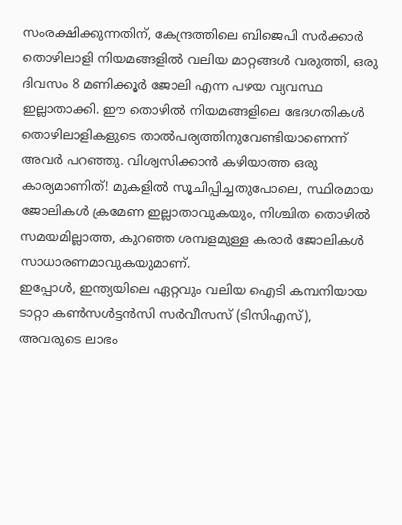സംരക്ഷിക്കുന്നതിന്, കേന്ദ്രത്തിലെ ബിജെപി സർക്കാർ തൊഴിലാളി നിയമങ്ങളിൽ വലിയ മാറ്റങ്ങൾ വരുത്തി, ഒരു ദിവസം 8 മണിക്കൂർ ജോലി എന്ന പഴയ വ്യവസ്ഥ ഇല്ലാതാക്കി. ഈ തൊഴിൽ നിയമങ്ങളിലെ ഭേദഗതികൾ തൊഴിലാളികളുടെ താൽപര്യത്തിനുവേണ്ടിയാണെന്ന് അവർ പറഞ്ഞു. വിശ്വസിക്കാൻ കഴിയാത്ത ഒരു കാര്യമാണിത്! മുകളിൽ സൂചിപ്പിച്ചതുപോലെ, സ്ഥിരമായ ജോലികൾ ക്രമേണ ഇല്ലാതാവുകയും, നിശ്ചിത തൊഴിൽ സമയമില്ലാത്ത, കുറഞ്ഞ ശമ്പളമുള്ള കരാർ ജോലികൾ സാധാരണമാവുകയുമാണ്.
ഇപ്പോൾ, ഇന്ത്യയിലെ ഏറ്റവും വലിയ ഐടി കമ്പനിയായ ടാറ്റാ കൺസൾട്ടൻസി സർവീസസ് (ടിസിഎസ്), അവരുടെ ലാഭം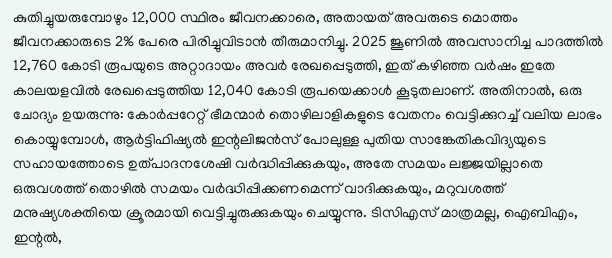കുതിച്ചുയരുമ്പോഴും 12,000 സ്ഥിരം ജീവനക്കാരെ, അതായത് അവരുടെ മൊത്തം ജീവനക്കാരുടെ 2% പേരെ പിരിച്ചുവിടാൻ തീരുമാനിച്ചു. 2025 ജൂണിൽ അവസാനിച്ച പാദത്തിൽ 12,760 കോടി രൂപയുടെ അറ്റാദായം അവർ രേഖപ്പെടുത്തി, ഇത് കഴിഞ്ഞ വർഷം ഇതേ കാലയളവിൽ രേഖപ്പെടുത്തിയ 12,040 കോടി രൂപയെക്കാൾ കൂടുതലാണ്. അതിനാൽ, ഒരു ചോദ്യം ഉയരുന്നു: കോർപ്പറേറ്റ് ഭീമന്മാർ തൊഴിലാളികളുടെ വേതനം വെട്ടിക്കുറച്ച് വലിയ ലാഭം കൊയ്യുമ്പോൾ, ആർട്ടിഫിഷ്യൽ ഇന്റലിജൻസ് പോലുള്ള പുതിയ സാങ്കേതികവിദ്യയുടെ സഹായത്തോടെ ഉത്പാദനശേഷി വർദ്ധിപ്പിക്കുകയും, അതേ സമയം ലജ്ജയില്ലാതെ ഒരുവശത്ത് തൊഴിൽ സമയം വർദ്ധിപ്പിക്കണമെന്ന് വാദിക്കുകയും, മറുവശത്ത് മനുഷ്യശക്തിയെ ക്രൂരമായി വെട്ടിച്ചുരുക്കുകയും ചെയ്യുന്നു. ടിസിഎസ് മാത്രമല്ല, ഐബിഎം, ഇന്റൽ,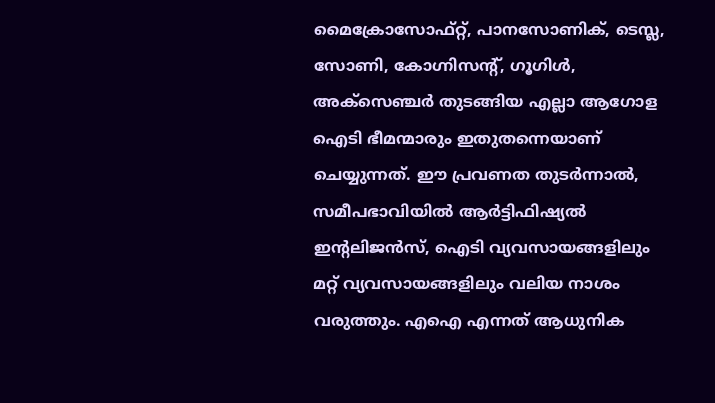മൈക്രോസോഫ്റ്റ്, പാനസോണിക്, ടെസ്ല, സോണി, കോഗ്നിസന്റ്, ഗൂഗിൾ, അക്സെഞ്ചർ തുടങ്ങിയ എല്ലാ ആഗോള ഐടി ഭീമന്മാരും ഇതുതന്നെയാണ് ചെയ്യുന്നത്. ഈ പ്രവണത തുടർന്നാൽ, സമീപഭാവിയിൽ ആർട്ടിഫിഷ്യൽ ഇന്റലിജൻസ്, ഐടി വ്യവസായങ്ങളിലും മറ്റ് വ്യവസായങ്ങളിലും വലിയ നാശം വരുത്തും. എഐ എന്നത് ആധുനിക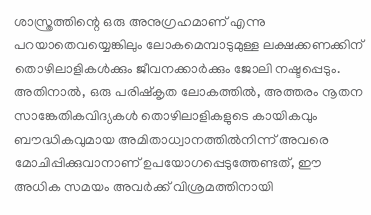ശാസ്ത്രത്തിന്റെ ഒരു അനുഗ്രഹമാണ് എന്നു പറയാതെവയ്യെങ്കിലും ലോകമെമ്പാടുമുള്ള ലക്ഷക്കണക്കിന് തൊഴിലാളികൾക്കും ജീവനക്കാർക്കും ജോലി നഷ്ടപ്പെടും.
അതിനാൽ, ഒരു പരിഷ്കൃത ലോകത്തിൽ, അത്തരം നൂതന സാങ്കേതികവിദ്യകൾ തൊഴിലാളികളുടെ കായികവും ബൗദ്ധികവുമായ അമിതാധ്വാനത്തിൽനിന്ന് അവരെ മോചിപ്പിക്കുവാനാണ് ഉപയോഗപ്പെടുത്തേണ്ടത്, ഈ അധിക സമയം അവർക്ക് വിശ്രമത്തിനായി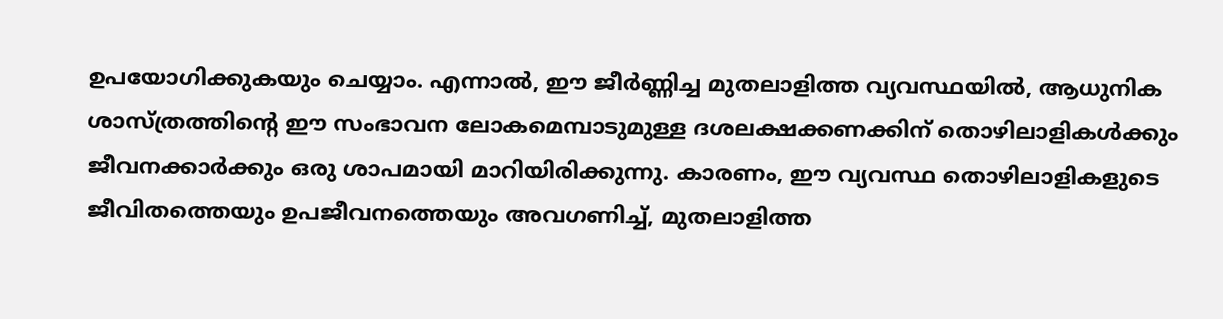ഉപയോഗിക്കുകയും ചെയ്യാം. എന്നാൽ, ഈ ജീർണ്ണിച്ച മുതലാളിത്ത വ്യവസ്ഥയിൽ, ആധുനിക ശാസ്ത്രത്തിന്റെ ഈ സംഭാവന ലോകമെമ്പാടുമുള്ള ദശലക്ഷക്കണക്കിന് തൊഴിലാളികൾക്കും ജീവനക്കാർക്കും ഒരു ശാപമായി മാറിയിരിക്കുന്നു. കാരണം, ഈ വ്യവസ്ഥ തൊഴിലാളികളുടെ ജീവിതത്തെയും ഉപജീവനത്തെയും അവഗണിച്ച്, മുതലാളിത്ത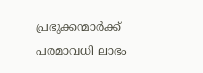പ്രഭുക്കന്മാർക്ക് പരമാവധി ലാഭം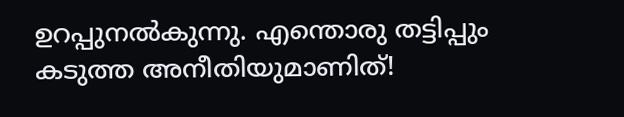ഉറപ്പുനൽകുന്നു. എന്തൊരു തട്ടിപ്പും കടുത്ത അനീതിയുമാണിത്!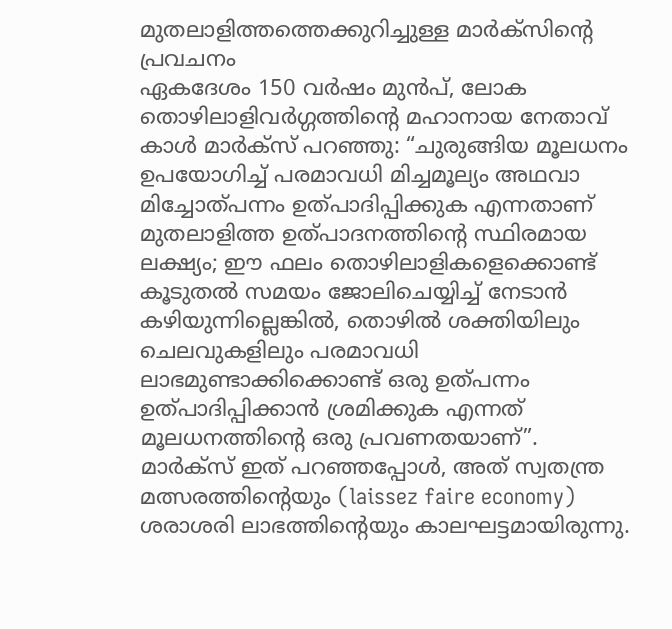മുതലാളിത്തത്തെക്കുറിച്ചുള്ള മാർക്സിന്റെ പ്രവചനം
ഏകദേശം 150 വർഷം മുൻപ്, ലോക തൊഴിലാളിവർഗ്ഗത്തിന്റെ മഹാനായ നേതാവ് കാൾ മാർക്സ് പറഞ്ഞു: “ചുരുങ്ങിയ മൂലധനം ഉപയോഗിച്ച് പരമാവധി മിച്ചമൂല്യം അഥവാ മിച്ചോത്പന്നം ഉത്പാദിപ്പിക്കുക എന്നതാണ് മുതലാളിത്ത ഉത്പാദനത്തിന്റെ സ്ഥിരമായ ലക്ഷ്യം; ഈ ഫലം തൊഴിലാളികളെക്കൊണ്ട് കൂടുതൽ സമയം ജോലിചെയ്യിച്ച് നേടാൻ കഴിയുന്നില്ലെങ്കിൽ, തൊഴിൽ ശക്തിയിലും ചെലവുകളിലും പരമാവധി ലാഭമുണ്ടാക്കിക്കൊണ്ട് ഒരു ഉത്പന്നം ഉത്പാദിപ്പിക്കാൻ ശ്രമിക്കുക എന്നത് മൂലധനത്തിന്റെ ഒരു പ്രവണതയാണ്”.
മാർക്സ് ഇത് പറഞ്ഞപ്പോൾ, അത് സ്വതന്ത്ര മത്സരത്തിന്റെയും (laissez faire economy) ശരാശരി ലാഭത്തിന്റെയും കാലഘട്ടമായിരുന്നു.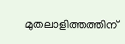മുതലാളിത്തത്തിന്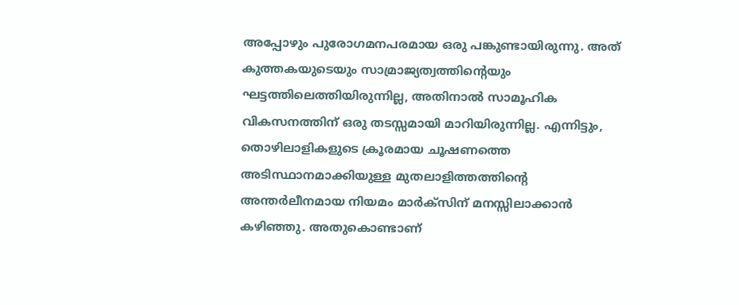അപ്പോഴും പുരോഗമനപരമായ ഒരു പങ്കുണ്ടായിരുന്നു. അത് കുത്തകയുടെയും സാമ്രാജ്യത്വത്തിന്റെയും ഘട്ടത്തിലെത്തിയിരുന്നില്ല, അതിനാൽ സാമൂഹിക വികസനത്തിന് ഒരു തടസ്സമായി മാറിയിരുന്നില്ല. എന്നിട്ടും, തൊഴിലാളികളുടെ ക്രൂരമായ ചൂഷണത്തെ അടിസ്ഥാനമാക്കിയുള്ള മുതലാളിത്തത്തിന്റെ അന്തർലീനമായ നിയമം മാർക്സിന് മനസ്സിലാക്കാൻ കഴിഞ്ഞു. അതുകൊണ്ടാണ്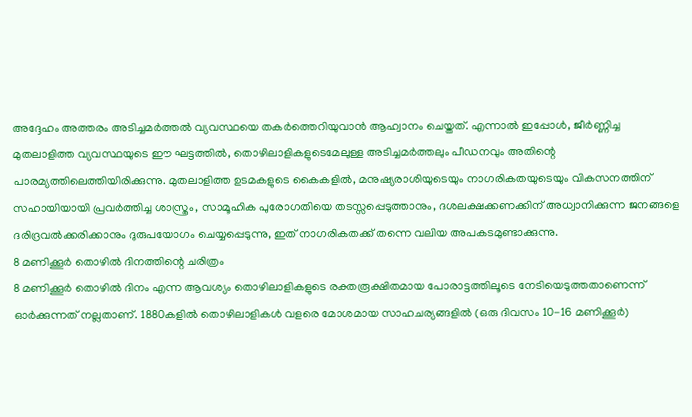അദ്ദേഹം അത്തരം അടിച്ചമർത്തൽ വ്യവസ്ഥയെ തകർത്തെറിയുവാൻ ആഹ്വാനം ചെയ്തത്. എന്നാൽ ഇപ്പോൾ, ജീർണ്ണിച്ച മുതലാളിത്ത വ്യവസ്ഥയുടെ ഈ ഘട്ടത്തിൽ, തൊഴിലാളികളുടെമേലുള്ള അടിച്ചമർത്തലും പീഡനവും അതിന്റെ പാരമ്യത്തിലെത്തിയിരിക്കുന്നു. മുതലാളിത്ത ഉടമകളുടെ കൈകളിൽ, മനുഷ്യരാശിയുടെയും നാഗരികതയുടെയും വികസനത്തിന് സഹായിയായി പ്രവർത്തിച്ച ശാസ്ത്രം, സാമൂഹിക പുരോഗതിയെ തടസ്സപ്പെടുത്താനും, ദശലക്ഷക്കണക്കിന് അധ്വാനിക്കുന്ന ജനങ്ങളെ ദരിദ്രവൽക്കരിക്കാനും ദുരുപയോഗം ചെയ്യപ്പെടുന്നു, ഇത് നാഗരികതക്ക് തന്നെ വലിയ അപകടമുണ്ടാക്കുന്നു.
8 മണിക്കൂർ തൊഴിൽ ദിനത്തിന്റെ ചരിത്രം
8 മണിക്കൂർ തൊഴിൽ ദിനം എന്ന ആവശ്യം തൊഴിലാളികളുടെ രക്തരൂക്ഷിതമായ പോരാട്ടത്തിലൂടെ നേടിയെടുത്തതാണെന്ന് ഓർക്കുന്നത് നല്ലതാണ്. 1880കളിൽ തൊഴിലാളികൾ വളരെ മോശമായ സാഹചര്യങ്ങളിൽ (ഒരു ദിവസം 10-16 മണിക്കൂർ)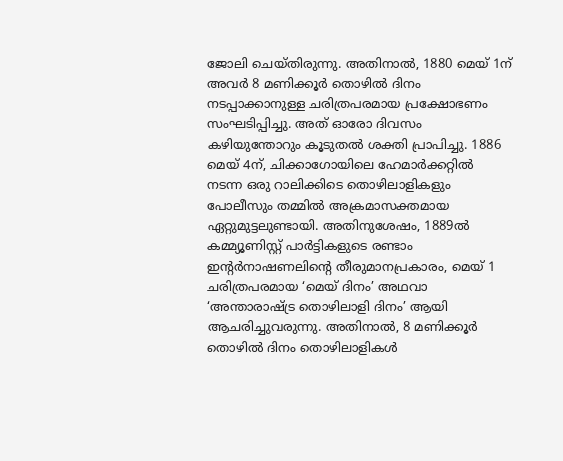ജോലി ചെയ്തിരുന്നു. അതിനാൽ, 1880 മെയ് 1ന് അവർ 8 മണിക്കൂർ തൊഴിൽ ദിനം നടപ്പാക്കാനുള്ള ചരിത്രപരമായ പ്രക്ഷോഭണം സംഘടിപ്പിച്ചു. അത് ഓരോ ദിവസം കഴിയുന്തോറും കൂടുതൽ ശക്തി പ്രാപിച്ചു. 1886 മെയ് 4ന്, ചിക്കാഗോയിലെ ഹേമാർക്കറ്റിൽ നടന്ന ഒരു റാലിക്കിടെ തൊഴിലാളികളും പോലീസും തമ്മിൽ അക്രമാസക്തമായ ഏറ്റുമുട്ടലുണ്ടായി. അതിനുശേഷം, 1889ൽ കമ്മ്യൂണിസ്റ്റ് പാർട്ടികളുടെ രണ്ടാം ഇന്റർനാഷണലിന്റെ തീരുമാനപ്രകാരം, മെയ് 1 ചരിത്രപരമായ ‘മെയ് ദിനം’ അഥവാ ‘അന്താരാഷ്ട്ര തൊഴിലാളി ദിനം’ ആയി ആചരിച്ചുവരുന്നു. അതിനാൽ, 8 മണിക്കൂർ തൊഴിൽ ദിനം തൊഴിലാളികൾ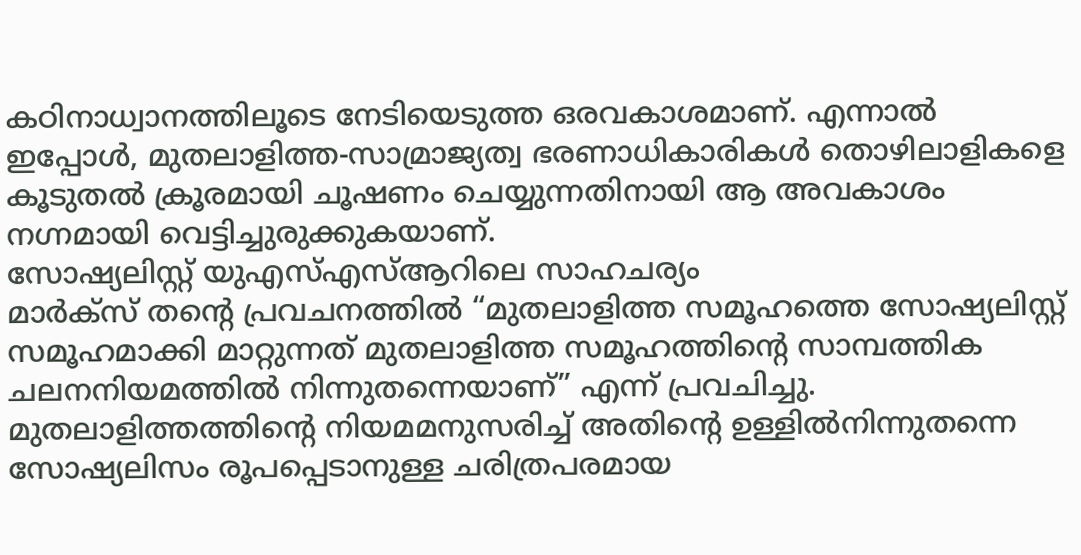കഠിനാധ്വാനത്തിലൂടെ നേടിയെടുത്ത ഒരവകാശമാണ്. എന്നാൽ ഇപ്പോൾ, മുതലാളിത്ത-സാമ്രാജ്യത്വ ഭരണാധികാരികൾ തൊഴിലാളികളെ കൂടുതൽ ക്രൂരമായി ചൂഷണം ചെയ്യുന്നതിനായി ആ അവകാശം നഗ്നമായി വെട്ടിച്ചുരുക്കുകയാണ്.
സോഷ്യലിസ്റ്റ് യുഎസ്എസ്ആറിലെ സാഹചര്യം
മാർക്സ് തന്റെ പ്രവചനത്തിൽ “മുതലാളിത്ത സമൂഹത്തെ സോഷ്യലിസ്റ്റ് സമൂഹമാക്കി മാറ്റുന്നത് മുതലാളിത്ത സമൂഹത്തിന്റെ സാമ്പത്തിക ചലനനിയമത്തിൽ നിന്നുതന്നെയാണ്” എന്ന് പ്രവചിച്ചു. മുതലാളിത്തത്തിന്റെ നിയമമനുസരിച്ച് അതിന്റെ ഉള്ളിൽനിന്നുതന്നെ സോഷ്യലിസം രൂപപ്പെടാനുള്ള ചരിത്രപരമായ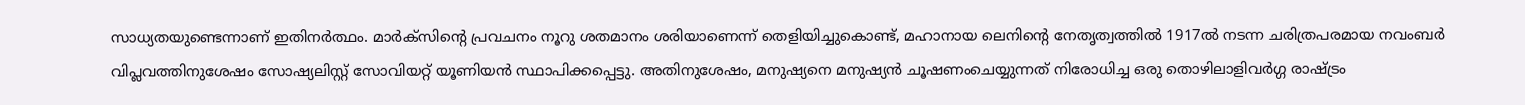സാധ്യതയുണ്ടെന്നാണ് ഇതിനർത്ഥം. മാർക്സിന്റെ പ്രവചനം നൂറു ശതമാനം ശരിയാണെന്ന് തെളിയിച്ചുകൊണ്ട്, മഹാനായ ലെനിന്റെ നേതൃത്വത്തിൽ 1917ൽ നടന്ന ചരിത്രപരമായ നവംബർ വിപ്ലവത്തിനുശേഷം സോഷ്യലിസ്റ്റ് സോവിയറ്റ് യൂണിയൻ സ്ഥാപിക്കപ്പെട്ടു. അതിനുശേഷം, മനുഷ്യനെ മനുഷ്യൻ ചൂഷണംചെയ്യുന്നത് നിരോധിച്ച ഒരു തൊഴിലാളിവർഗ്ഗ രാഷ്ട്രം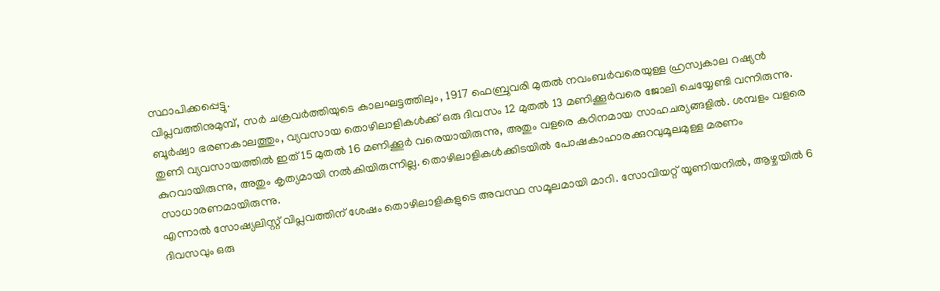സ്ഥാപിക്കപ്പെട്ടു.
വിപ്ലവത്തിനുമുമ്പ്, സർ ചക്രവർത്തിയുടെ കാലഘട്ടത്തിലും, 1917 ഫെബ്രുവരി മുതൽ നവംബർവരെയുള്ള ഹ്രസ്വകാല റഷ്യൻ ബൂർഷ്വാ ഭരണകാലത്തും, വ്യവസായ തൊഴിലാളികൾക്ക് ഒരു ദിവസം 12 മുതൽ 13 മണിക്കൂർവരെ ജോലി ചെയ്യേണ്ടി വന്നിരുന്നു. തുണി വ്യവസായത്തിൽ ഇത് 15 മുതൽ 16 മണിക്കൂർ വരെയായിരുന്നു, അതും വളരെ കഠിനമായ സാഹചര്യങ്ങളിൽ. ശമ്പളം വളരെ കുറവായിരുന്നു, അതും കൃത്യമായി നൽകിയിരുന്നില്ല. തൊഴിലാളികൾക്കിടയിൽ പോഷകാഹാരക്കുറവുമൂലമുള്ള മരണം സാധാരണമായിരുന്നു.
എന്നാൽ സോഷ്യലിസ്റ്റ് വിപ്ലവത്തിന് ശേഷം തൊഴിലാളികളുടെ അവസ്ഥ സമൂലമായി മാറി. സോവിയറ്റ് യൂണിയനിൽ, ആഴ്ചയിൽ 6 ദിവസവും ഒരു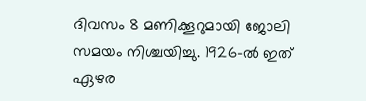ദിവസം 8 മണിക്കൂറുമായി ജോലി സമയം നിശ്ചയിച്ചു. 1926-ൽ ഇത് ഏഴര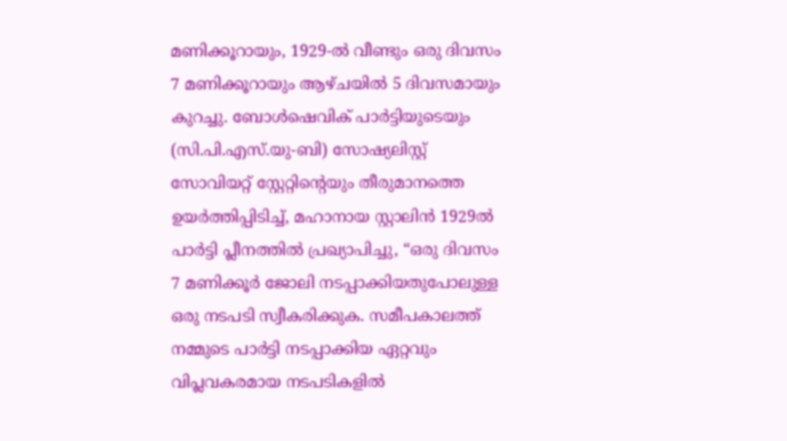മണിക്കൂറായും, 1929-ൽ വീണ്ടും ഒരു ദിവസം 7 മണിക്കൂറായും ആഴ്ചയിൽ 5 ദിവസമായും കുറച്ചു. ബോൾഷെവിക് പാർട്ടിയുടെയും (സി.പി.എസ്.യു-ബി) സോഷ്യലിസ്റ്റ് സോവിയറ്റ് സ്റ്റേറ്റിന്റെയും തീരുമാനത്തെ ഉയർത്തിപ്പിടിച്ച്, മഹാനായ സ്റ്റാലിൻ 1929ൽ പാർട്ടി പ്ലീനത്തിൽ പ്രഖ്യാപിച്ചു, “ഒരു ദിവസം 7 മണിക്കൂർ ജോലി നടപ്പാക്കിയതുപോലുള്ള ഒരു നടപടി സ്വീകരിക്കുക. സമീപകാലത്ത് നമ്മുടെ പാർട്ടി നടപ്പാക്കിയ ഏറ്റവും വിപ്ലവകരമായ നടപടികളിൽ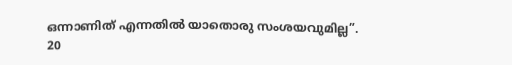ഒന്നാണിത് എന്നതിൽ യാതൊരു സംശയവുമില്ല”.
20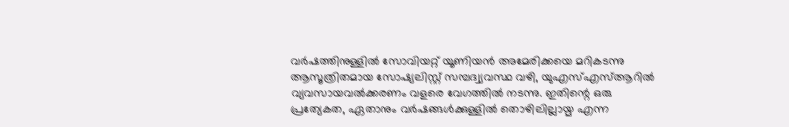വർഷത്തിനുള്ളിൽ സോവിയറ്റ് യൂണിയൻ അമേരിക്കയെ മറികടന്നു
ആസൂത്രിതമായ സോഷ്യലിസ്റ്റ് സമ്പദ്വ്യവസ്ഥ വഴി, യുഎസ്എസ്ആറിൽ വ്യവസായവൽക്കരണം വളരെ വേഗത്തിൽ നടന്നു. ഇതിന്റെ ഒരു പ്രത്യേകത, ഏതാനും വർഷങ്ങൾക്കുള്ളിൽ തൊഴിലില്ലായ്മ എന്ന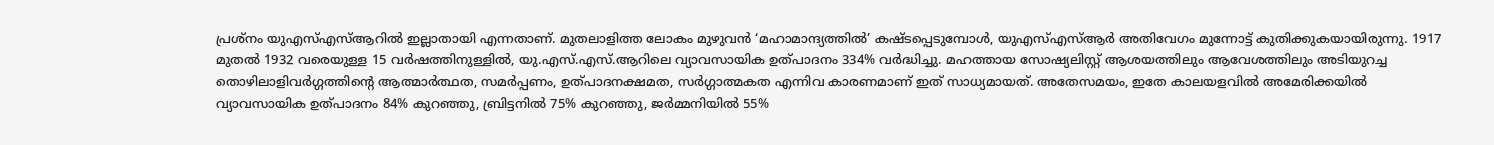പ്രശ്നം യുഎസ്എസ്ആറിൽ ഇല്ലാതായി എന്നതാണ്. മുതലാളിത്ത ലോകം മുഴുവൻ ‘മഹാമാന്ദ്യത്തിൽ’ കഷ്ടപ്പെടുമ്പോൾ, യുഎസ്എസ്ആർ അതിവേഗം മുന്നോട്ട് കുതിക്കുകയായിരുന്നു. 1917 മുതൽ 1932 വരെയുള്ള 15 വർഷത്തിനുള്ളിൽ, യു.എസ്.എസ്.ആറിലെ വ്യാവസായിക ഉത്പാദനം 334% വർദ്ധിച്ചു. മഹത്തായ സോഷ്യലിസ്റ്റ് ആശയത്തിലും ആവേശത്തിലും അടിയുറച്ച തൊഴിലാളിവർഗ്ഗത്തിന്റെ ആത്മാർത്ഥത, സമർപ്പണം, ഉത്പാദനക്ഷമത, സർഗ്ഗാത്മകത എന്നിവ കാരണമാണ് ഇത് സാധ്യമായത്. അതേസമയം, ഇതേ കാലയളവിൽ അമേരിക്കയിൽ വ്യാവസായിക ഉത്പാദനം 84% കുറഞ്ഞു, ബ്രിട്ടനിൽ 75% കുറഞ്ഞു, ജർമ്മനിയിൽ 55%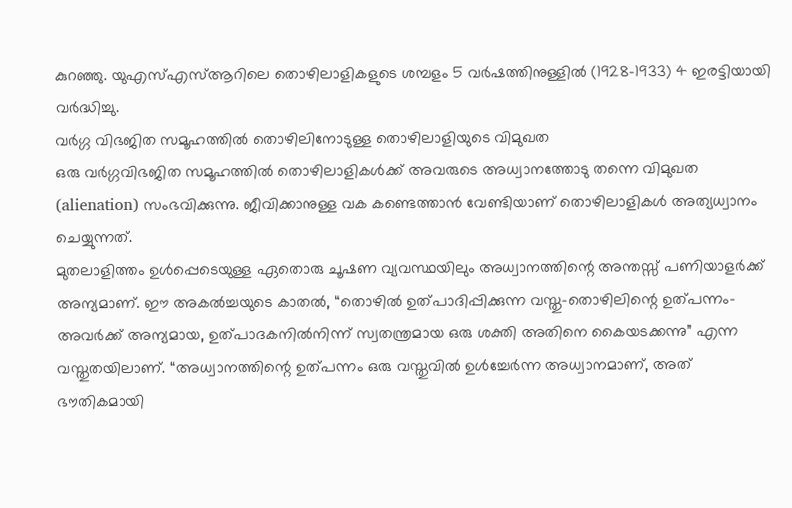കുറഞ്ഞു. യുഎസ്എസ്ആറിലെ തൊഴിലാളികളുടെ ശമ്പളം 5 വർഷത്തിനുള്ളിൽ (1928-1933) 4 ഇരട്ടിയായി വർദ്ധിച്ചു.
വർഗ്ഗ വിഭജിത സമൂഹത്തിൽ തൊഴിലിനോടുള്ള തൊഴിലാളിയുടെ വിമുഖത
ഒരു വർഗ്ഗവിഭജിത സമൂഹത്തിൽ തൊഴിലാളികൾക്ക് അവരുടെ അധ്വാനത്തോടു തന്നെ വിമുഖത (alienation) സംഭവിക്കുന്നു. ജീവിക്കാനുള്ള വക കണ്ടെത്താൻ വേണ്ടിയാണ് തൊഴിലാളികൾ അത്യധ്വാനം ചെയ്യുന്നത്.
മുതലാളിത്തം ഉൾപ്പെടെയുള്ള ഏതൊരു ചൂഷണ വ്യവസ്ഥയിലും അധ്വാനത്തിന്റെ അന്തസ്സ് പണിയാളർക്ക് അന്യമാണ്. ഈ അകൽച്ചയുടെ കാതൽ, “തൊഴിൽ ഉത്പാദിപ്പിക്കുന്ന വസ്തു-തൊഴിലിന്റെ ഉത്പന്നം-അവർക്ക് അന്യമായ, ഉത്പാദകനിൽനിന്ന് സ്വതന്ത്രമായ ഒരു ശക്തി അതിനെ കൈയടക്കന്നു” എന്ന വസ്തുതയിലാണ്. “അധ്വാനത്തിന്റെ ഉത്പന്നം ഒരു വസ്തുവിൽ ഉൾച്ചേർന്ന അധ്വാനമാണ്, അത് ഭൗതികമായി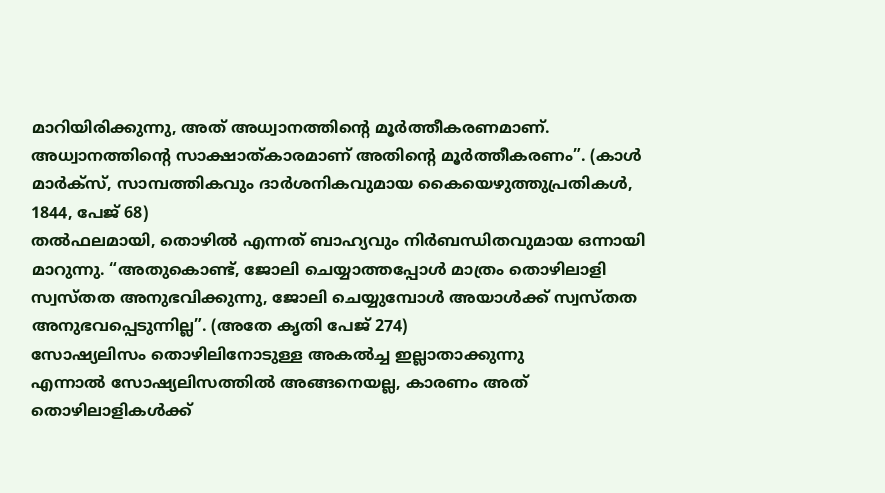മാറിയിരിക്കുന്നു, അത് അധ്വാനത്തിന്റെ മൂർത്തീകരണമാണ്. അധ്വാനത്തിന്റെ സാക്ഷാത്കാരമാണ് അതിന്റെ മൂർത്തീകരണം”. (കാൾ മാർക്സ്, സാമ്പത്തികവും ദാർശനികവുമായ കൈയെഴുത്തുപ്രതികൾ, 1844, പേജ് 68)
തൽഫലമായി, തൊഴിൽ എന്നത് ബാഹ്യവും നിർബന്ധിതവുമായ ഒന്നായി മാറുന്നു. “അതുകൊണ്ട്, ജോലി ചെയ്യാത്തപ്പോൾ മാത്രം തൊഴിലാളി സ്വസ്തത അനുഭവിക്കുന്നു, ജോലി ചെയ്യുമ്പോൾ അയാൾക്ക് സ്വസ്തത അനുഭവപ്പെടുന്നില്ല”. (അതേ കൃതി പേജ് 274)
സോഷ്യലിസം തൊഴിലിനോടുള്ള അകൽച്ച ഇല്ലാതാക്കുന്നു
എന്നാൽ സോഷ്യലിസത്തിൽ അങ്ങനെയല്ല, കാരണം അത് തൊഴിലാളികൾക്ക്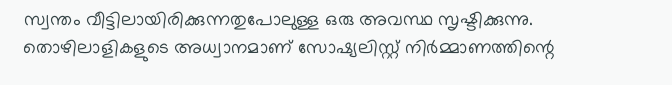സ്വന്തം വീട്ടിലായിരിക്കുന്നതുപോലുള്ള ഒരു അവസ്ഥ സൃഷ്ടിക്കുന്നു. തൊഴിലാളികളുടെ അധ്വാനമാണ് സോഷ്യലിസ്റ്റ് നിർമ്മാണത്തിന്റെ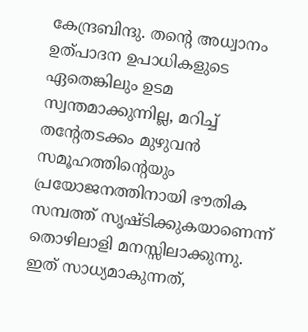കേന്ദ്രബിന്ദു. തന്റെ അധ്വാനം ഉത്പാദന ഉപാധികളുടെ ഏതെങ്കിലും ഉടമ സ്വന്തമാക്കുന്നില്ല, മറിച്ച് തന്റേതടക്കം മുഴുവൻ സമൂഹത്തിന്റെയും പ്രയോജനത്തിനായി ഭൗതിക സമ്പത്ത് സൃഷ്ടിക്കുകയാണെന്ന് തൊഴിലാളി മനസ്സിലാക്കുന്നു.
ഇത് സാധ്യമാകുന്നത്,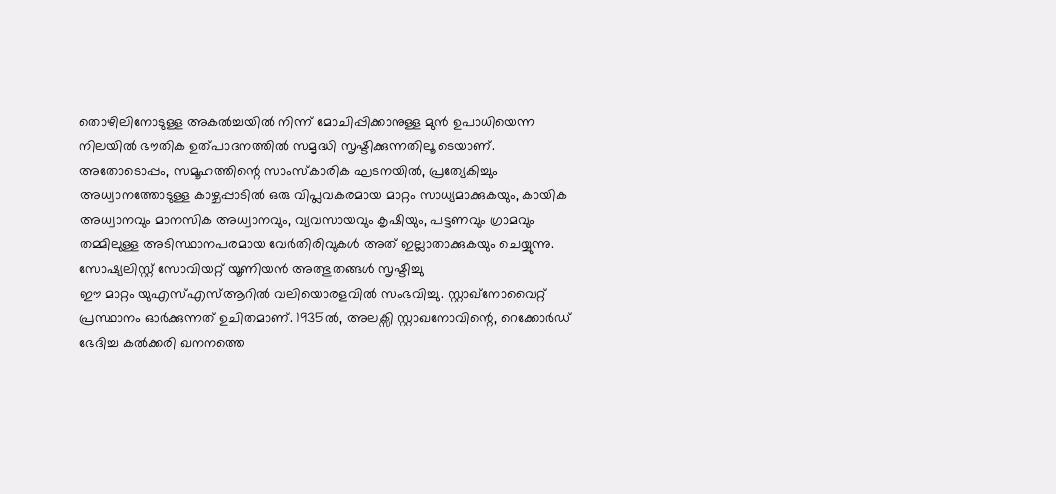തൊഴിലിനോടുള്ള അകൽച്ചയിൽ നിന്ന് മോചിപ്പിക്കാനുള്ള മുൻ ഉപാധിയെന്ന നിലയിൽ ഭൗതിക ഉത്പാദനത്തിൽ സമൃദ്ധി സൃഷ്ടിക്കുന്നതിലൂ ടെയാണ്. അതോടൊപ്പം, സമൂഹത്തിന്റെ സാംസ്കാരിക ഘടനയിൽ, പ്രത്യേകിച്ചും അധ്വാനത്തോടുള്ള കാഴ്ചപ്പാടിൽ ഒരു വിപ്ലവകരമായ മാറ്റം സാധ്യമാക്കുകയും, കായിക അധ്വാനവും മാനസിക അധ്വാനവും, വ്യവസായവും കൃഷിയും, പട്ടണവും ഗ്രാമവും തമ്മിലുള്ള അടിസ്ഥാനപരമായ വേർതിരിവുകൾ അത് ഇല്ലാതാക്കുകയും ചെയ്യുന്നു.
സോഷ്യലിസ്റ്റ് സോവിയറ്റ് യൂണിയൻ അത്ഭുതങ്ങൾ സൃഷ്ടിച്ചു
ഈ മാറ്റം യുഎസ്എസ്ആറിൽ വലിയൊരളവിൽ സംഭവിച്ചു. സ്റ്റാഖ്നോവൈറ്റ് പ്രസ്ഥാനം ഓർക്കുന്നത് ഉചിതമാണ്. 1935ൽ, അലക്സി സ്റ്റാഖനോവിന്റെ, റെക്കോർഡ് ഭേദിച്ച കൽക്കരി ഖനനത്തെ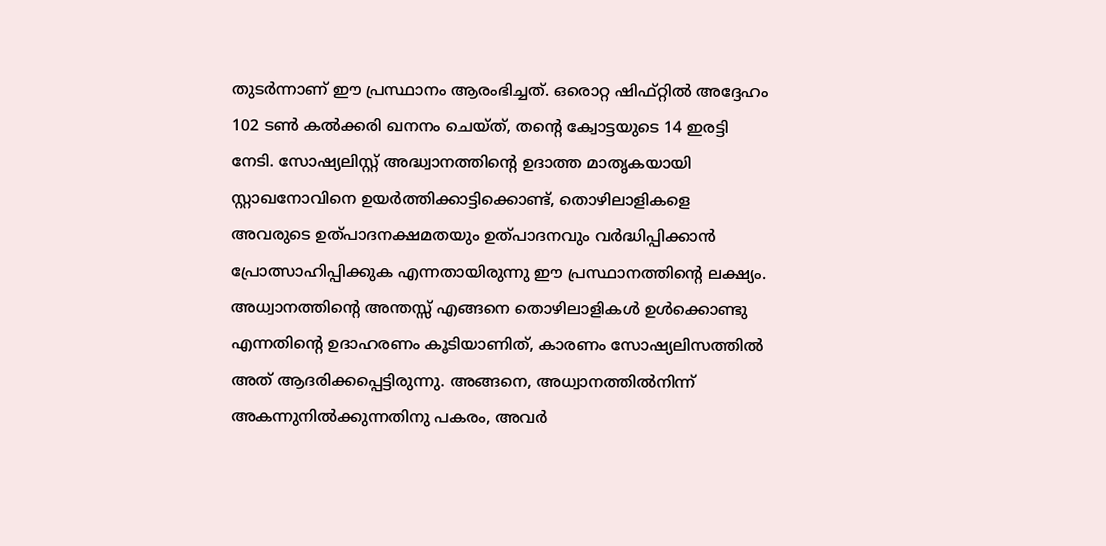തുടർന്നാണ് ഈ പ്രസ്ഥാനം ആരംഭിച്ചത്. ഒരൊറ്റ ഷിഫ്റ്റിൽ അദ്ദേഹം 102 ടൺ കൽക്കരി ഖനനം ചെയ്ത്, തന്റെ ക്വോട്ടയുടെ 14 ഇരട്ടി നേടി. സോഷ്യലിസ്റ്റ് അദ്ധ്വാനത്തിന്റെ ഉദാത്ത മാതൃകയായി സ്റ്റാഖനോവിനെ ഉയർത്തിക്കാട്ടിക്കൊണ്ട്, തൊഴിലാളികളെ അവരുടെ ഉത്പാദനക്ഷമതയും ഉത്പാദനവും വർദ്ധിപ്പിക്കാൻ പ്രോത്സാഹിപ്പിക്കുക എന്നതായിരുന്നു ഈ പ്രസ്ഥാനത്തിന്റെ ലക്ഷ്യം. അധ്വാനത്തിന്റെ അന്തസ്സ് എങ്ങനെ തൊഴിലാളികൾ ഉൾക്കൊണ്ടു എന്നതിന്റെ ഉദാഹരണം കൂടിയാണിത്, കാരണം സോഷ്യലിസത്തിൽ അത് ആദരിക്കപ്പെട്ടിരുന്നു. അങ്ങനെ, അധ്വാനത്തിൽനിന്ന് അകന്നുനിൽക്കുന്നതിനു പകരം, അവർ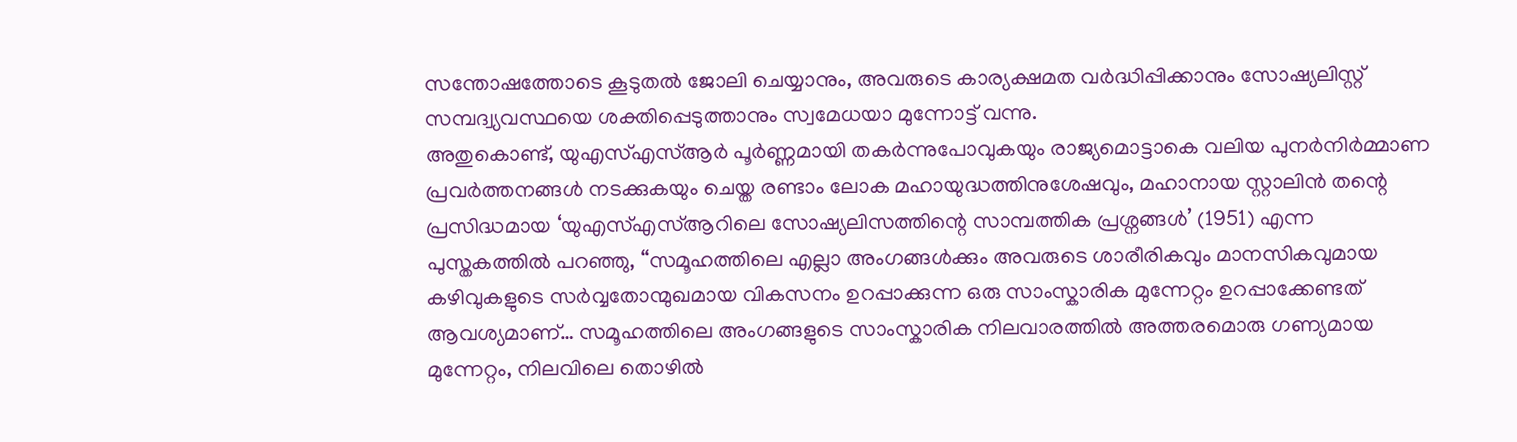സന്തോഷത്തോടെ കൂടുതൽ ജോലി ചെയ്യാനും, അവരുടെ കാര്യക്ഷമത വർദ്ധിപ്പിക്കാനും സോഷ്യലിസ്റ്റ് സമ്പദ്വ്യവസ്ഥയെ ശക്തിപ്പെടുത്താനും സ്വമേധയാ മുന്നോട്ട് വന്നു.
അതുകൊണ്ട്, യുഎസ്എസ്ആർ പൂർണ്ണമായി തകർന്നുപോവുകയും രാജ്യമൊട്ടാകെ വലിയ പുനർനിർമ്മാണ പ്രവർത്തനങ്ങൾ നടക്കുകയും ചെയ്ത രണ്ടാം ലോക മഹായുദ്ധത്തിനുശേഷവും, മഹാനായ സ്റ്റാലിൻ തന്റെ പ്രസിദ്ധമായ ‘യുഎസ്എസ്ആറിലെ സോഷ്യലിസത്തിന്റെ സാമ്പത്തിക പ്രശ്നങ്ങൾ’ (1951) എന്ന പുസ്തകത്തിൽ പറഞ്ഞു, “സമൂഹത്തിലെ എല്ലാ അംഗങ്ങൾക്കും അവരുടെ ശാരീരികവും മാനസികവുമായ കഴിവുകളുടെ സർവ്വതോന്മുഖമായ വികസനം ഉറപ്പാക്കുന്ന ഒരു സാംസ്കാരിക മുന്നേറ്റം ഉറപ്പാക്കേണ്ടത് ആവശ്യമാണ്… സമൂഹത്തിലെ അംഗങ്ങളുടെ സാംസ്കാരിക നിലവാരത്തിൽ അത്തരമൊരു ഗണ്യമായ മുന്നേറ്റം, നിലവിലെ തൊഴിൽ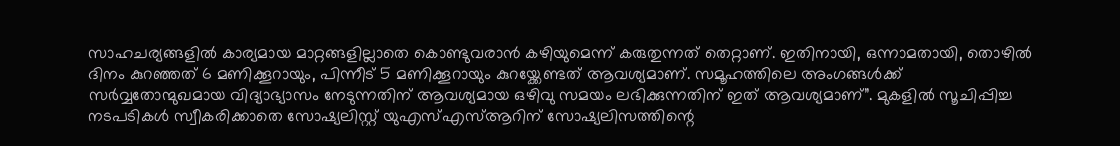സാഹചര്യങ്ങളിൽ കാര്യമായ മാറ്റങ്ങളില്ലാതെ കൊണ്ടുവരാൻ കഴിയുമെന്ന് കരുതുന്നത് തെറ്റാണ്. ഇതിനായി, ഒന്നാമതായി, തൊഴിൽ ദിനം കുറഞ്ഞത് 6 മണിക്കൂറായും, പിന്നീട് 5 മണിക്കൂറായും കുറയ്ക്കേണ്ടത് ആവശ്യമാണ്. സമൂഹത്തിലെ അംഗങ്ങൾക്ക് സർവ്വതോന്മുഖമായ വിദ്യാഭ്യാസം നേടുന്നതിന് ആവശ്യമായ ഒഴിവു സമയം ലഭിക്കുന്നതിന് ഇത് ആവശ്യമാണ്”. മുകളിൽ സൂചിപ്പിച്ച നടപടികൾ സ്വീകരിക്കാതെ സോഷ്യലിസ്റ്റ് യുഎസ്എസ്ആറിന് സോഷ്യലിസത്തിന്റെ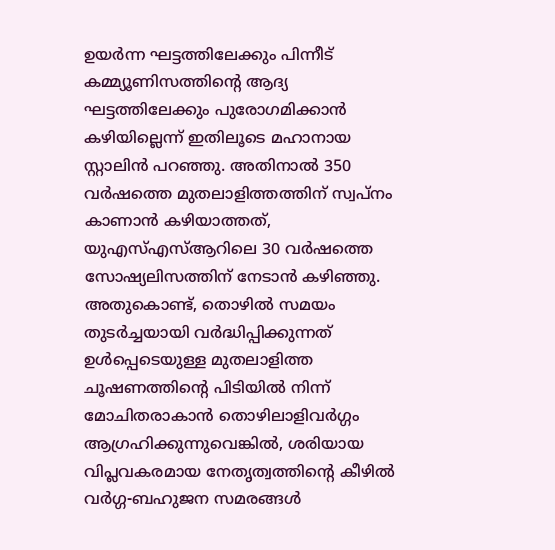ഉയർന്ന ഘട്ടത്തിലേക്കും പിന്നീട് കമ്മ്യൂണിസത്തിന്റെ ആദ്യ ഘട്ടത്തിലേക്കും പുരോഗമിക്കാൻ കഴിയില്ലെന്ന് ഇതിലൂടെ മഹാനായ സ്റ്റാലിൻ പറഞ്ഞു. അതിനാൽ 350 വർഷത്തെ മുതലാളിത്തത്തിന് സ്വപ്നം കാണാൻ കഴിയാത്തത്, യുഎസ്എസ്ആറിലെ 30 വർഷത്തെ സോഷ്യലിസത്തിന് നേടാൻ കഴിഞ്ഞു.
അതുകൊണ്ട്, തൊഴിൽ സമയം തുടർച്ചയായി വർദ്ധിപ്പിക്കുന്നത് ഉൾപ്പെടെയുള്ള മുതലാളിത്ത ചൂഷണത്തിന്റെ പിടിയിൽ നിന്ന് മോചിതരാകാൻ തൊഴിലാളിവർഗ്ഗം ആഗ്രഹിക്കുന്നുവെങ്കിൽ, ശരിയായ വിപ്ലവകരമായ നേതൃത്വത്തിന്റെ കീഴിൽ വർഗ്ഗ-ബഹുജന സമരങ്ങൾ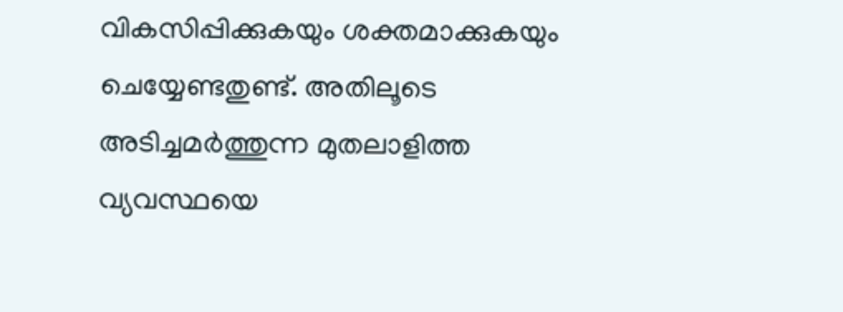വികസിപ്പിക്കുകയും ശക്തമാക്കുകയും ചെയ്യേണ്ടതുണ്ട്. അതിലൂടെ അടിച്ചമർത്തുന്ന മുതലാളിത്ത വ്യവസ്ഥയെ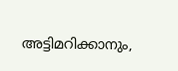അട്ടിമറിക്കാനും,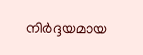നിർദ്ദയമായ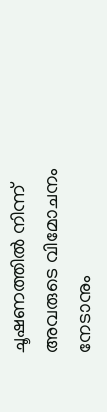ചൂഷണത്തിൽ നിന്ന് അവരുടെ വിമോചനം നേടാനും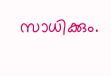സാധിക്കും.